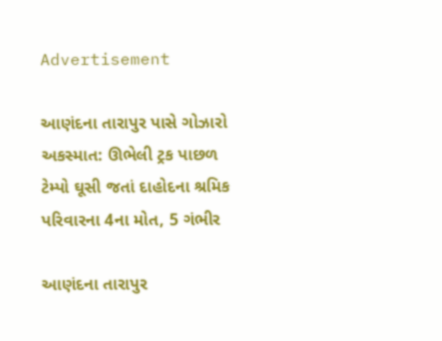Advertisement

આણંદના તારાપુર પાસે ગોઝારો અકસ્માત: ઊભેલી ટ્રક પાછળ ટેમ્પો ઘૂસી જતાં દાહોદના શ્રમિક પરિવારના 4ના મોત, 5 ગંભીર

આણંદના તારાપુર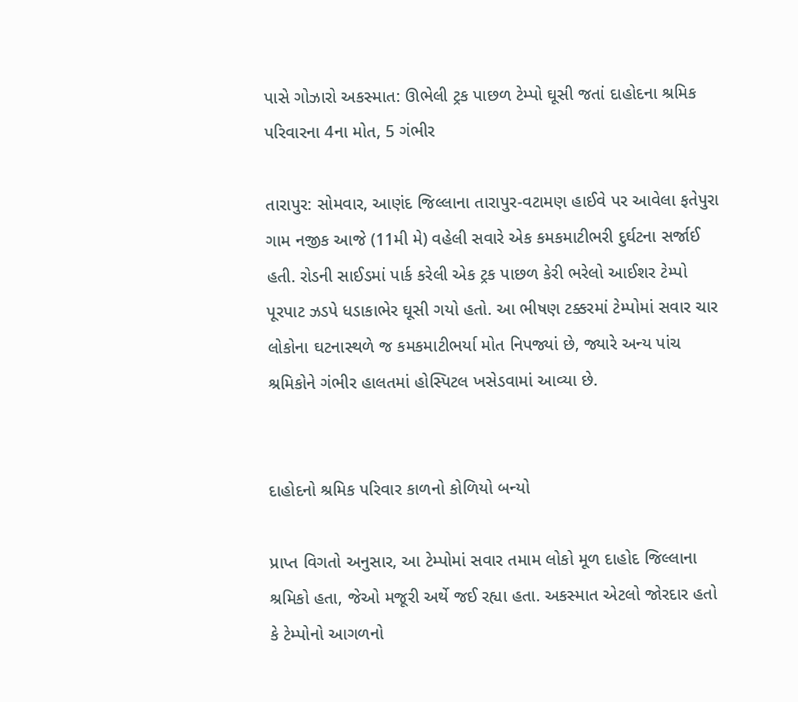પાસે ગોઝારો અકસ્માત: ઊભેલી ટ્રક પાછળ ટેમ્પો ઘૂસી જતાં દાહોદના શ્રમિક પરિવારના 4ના મોત, 5 ગંભીર

તારાપુર: સોમવાર, આણંદ જિલ્લાના તારાપુર-વટામણ હાઈવે પર આવેલા ફતેપુરા ગામ નજીક આજે (11મી મે) વહેલી સવારે એક કમકમાટીભરી દુર્ઘટના સર્જાઈ હતી. રોડની સાઈડમાં પાર્ક કરેલી એક ટ્રક પાછળ કેરી ભરેલો આઈશર ટેમ્પો પૂરપાટ ઝડપે ધડાકાભેર ઘૂસી ગયો હતો. આ ભીષણ ટક્કરમાં ટેમ્પોમાં સવાર ચાર લોકોના ઘટનાસ્થળે જ કમકમાટીભર્યા મોત નિપજ્યાં છે, જ્યારે અન્ય પાંચ શ્રમિકોને ગંભીર હાલતમાં હોસ્પિટલ ખસેડવામાં આવ્યા છે.


દાહોદનો શ્રમિક પરિવાર કાળનો કોળિયો બન્યો

પ્રાપ્ત વિગતો અનુસાર, આ ટેમ્પોમાં સવાર તમામ લોકો મૂળ દાહોદ જિલ્લાના શ્રમિકો હતા, જેઓ મજૂરી અર્થે જઈ રહ્યા હતા. અકસ્માત એટલો જોરદાર હતો કે ટેમ્પોનો આગળનો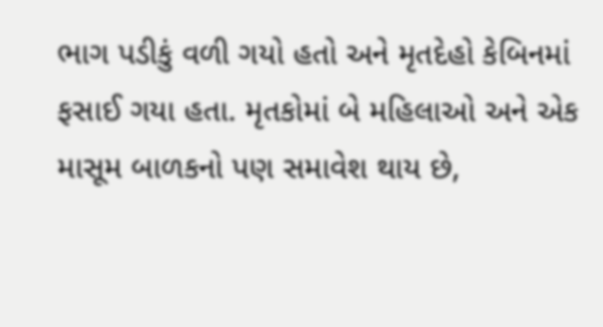ભાગ પડીકું વળી ગયો હતો અને મૃતદેહો કેબિનમાં ફસાઈ ગયા હતા. મૃતકોમાં બે મહિલાઓ અને એક માસૂમ બાળકનો પણ સમાવેશ થાય છે,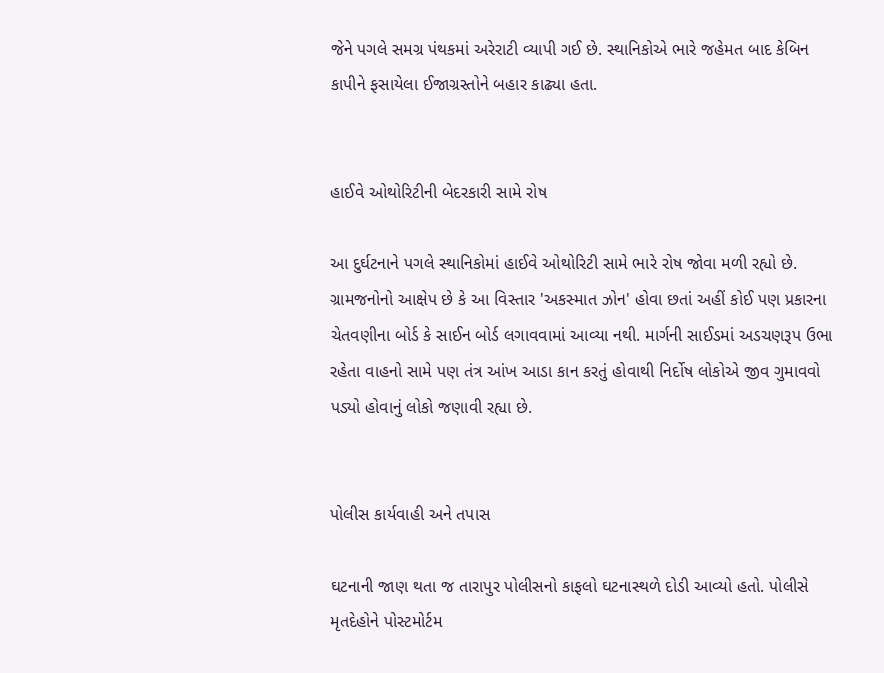જેને પગલે સમગ્ર પંથકમાં અરેરાટી વ્યાપી ગઈ છે. સ્થાનિકોએ ભારે જહેમત બાદ કેબિન કાપીને ફસાયેલા ઈજાગ્રસ્તોને બહાર કાઢ્યા હતા.


હાઈવે ઓથોરિટીની બેદરકારી સામે રોષ

આ દુર્ઘટનાને પગલે સ્થાનિકોમાં હાઈવે ઓથોરિટી સામે ભારે રોષ જોવા મળી રહ્યો છે. ગ્રામજનોનો આક્ષેપ છે કે આ વિસ્તાર 'અકસ્માત ઝોન' હોવા છતાં અહીં કોઈ પણ પ્રકારના ચેતવણીના બોર્ડ કે સાઈન બોર્ડ લગાવવામાં આવ્યા નથી. માર્ગની સાઈડમાં અડચણરૂપ ઉભા રહેતા વાહનો સામે પણ તંત્ર આંખ આડા કાન કરતું હોવાથી નિર્દોષ લોકોએ જીવ ગુમાવવો પડ્યો હોવાનું લોકો જણાવી રહ્યા છે.


પોલીસ કાર્યવાહી અને તપાસ

ઘટનાની જાણ થતા જ તારાપુર પોલીસનો કાફલો ઘટનાસ્થળે દોડી આવ્યો હતો. પોલીસે મૃતદેહોને પોસ્ટમોર્ટમ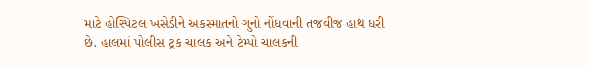માટે હોસ્પિટલ ખસેડીને અકસ્માતનો ગુનો નોંધવાની તજવીજ હાથ ધરી છે. હાલમાં પોલીસ ટ્રક ચાલક અને ટેમ્પો ચાલકની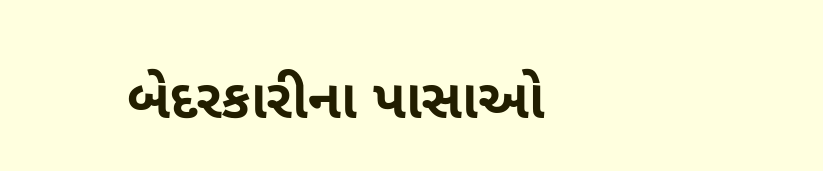બેદરકારીના પાસાઓ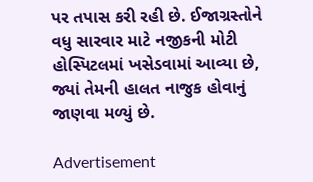પર તપાસ કરી રહી છે. ઈજાગ્રસ્તોને વધુ સારવાર માટે નજીકની મોટી હોસ્પિટલમાં ખસેડવામાં આવ્યા છે, જ્યાં તેમની હાલત નાજુક હોવાનું જાણવા મળ્યું છે.

Advertisement